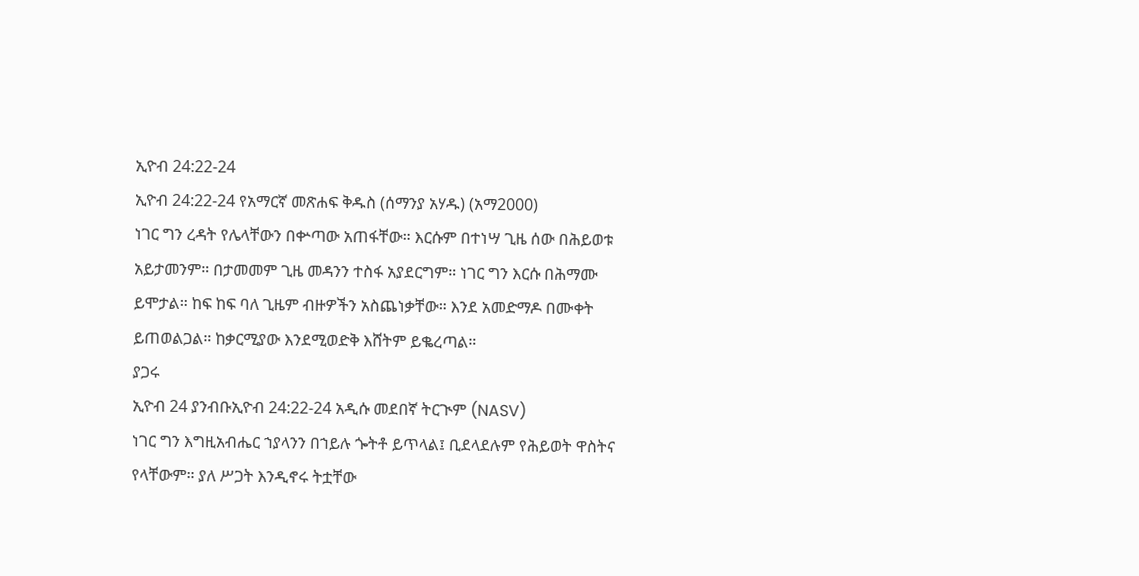ኢዮብ 24:22-24
ኢዮብ 24:22-24 የአማርኛ መጽሐፍ ቅዱስ (ሰማንያ አሃዱ) (አማ2000)
ነገር ግን ረዳት የሌላቸውን በቍጣው አጠፋቸው። እርሱም በተነሣ ጊዜ ሰው በሕይወቱ አይታመንም። በታመመም ጊዜ መዳንን ተስፋ አያደርግም። ነገር ግን እርሱ በሕማሙ ይሞታል። ከፍ ከፍ ባለ ጊዜም ብዙዎችን አስጨነቃቸው። እንደ አመድማዶ በሙቀት ይጠወልጋል። ከቃርሚያው እንደሚወድቅ እሸትም ይቈረጣል።
ያጋሩ
ኢዮብ 24 ያንብቡኢዮብ 24:22-24 አዲሱ መደበኛ ትርጒም (NASV)
ነገር ግን እግዚአብሔር ኀያላንን በኀይሉ ጐትቶ ይጥላል፤ ቢደላደሉም የሕይወት ዋስትና የላቸውም። ያለ ሥጋት እንዲኖሩ ትቷቸው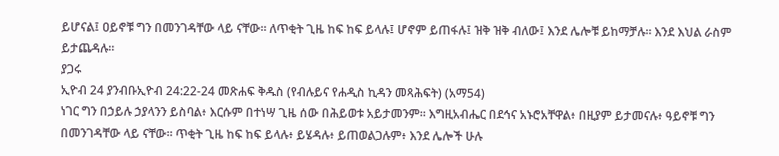ይሆናል፤ ዐይኖቹ ግን በመንገዳቸው ላይ ናቸው። ለጥቂት ጊዜ ከፍ ከፍ ይላሉ፤ ሆኖም ይጠፋሉ፤ ዝቅ ዝቅ ብለው፤ እንደ ሌሎቹ ይከማቻሉ። እንደ እህል ራስም ይታጨዳሉ።
ያጋሩ
ኢዮብ 24 ያንብቡኢዮብ 24:22-24 መጽሐፍ ቅዱስ (የብሉይና የሐዲስ ኪዳን መጻሕፍት) (አማ54)
ነገር ግን በኃይሉ ኃያላንን ይስባል፥ እርሱም በተነሣ ጊዜ ሰው በሕይወቱ አይታመንም። እግዚአብሔር በደኅና አኑሮአቸዋል፥ በዚያም ይታመናሉ፥ ዓይኖቹ ግን በመንገዳቸው ላይ ናቸው። ጥቂት ጊዜ ከፍ ከፍ ይላሉ፥ ይሄዳሉ፥ ይጠወልጋሉም፥ እንደ ሌሎች ሁሉ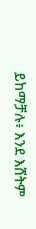ይከማቻሉ፥ እንደ እሸትም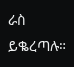ራስ ይቈረጣሉ።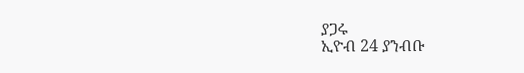ያጋሩ
ኢዮብ 24 ያንብቡ